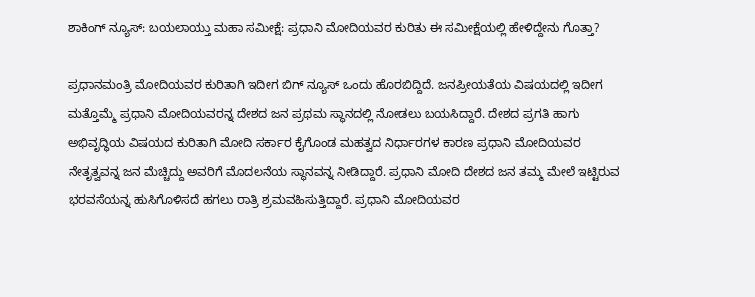ಶಾಕಿಂಗ್ ನ್ಯೂಸ್: ಬಯಲಾಯ್ತು ಮಹಾ ಸಮೀಕ್ಷೆ: ಪ್ರಧಾನಿ ಮೋದಿಯವರ ಕುರಿತು ಈ ಸಮೀಕ್ಷೆಯಲ್ಲಿ ಹೇಳಿದ್ದೇನು ಗೊತ್ತಾ?

ಪ್ರಧಾನಮಂತ್ರಿ ಮೋದಿಯವರ ಕುರಿತಾಗಿ ಇದೀಗ ಬಿಗ್ ನ್ಯೂಸ್ ಒಂದು ಹೊರಬಿದ್ದಿದೆ. ಜನಪ್ರೀಯತೆಯ ವಿಷಯದಲ್ಲಿ ಇದೀಗ ಮತ್ತೊಮ್ಮೆ ಪ್ರಧಾನಿ ಮೋದಿಯವರನ್ನ ದೇಶದ ಜನ ಪ್ರಥಮ‌ ಸ್ಥಾನದಲ್ಲಿ ನೋಡಲು ಬಯಸಿದ್ದಾರೆ. ದೇಶದ ಪ್ರಗತಿ ಹಾಗು ಅಭಿವೃದ್ಧಿಯ ವಿಷಯದ ಕುರಿತಾಗಿ ಮೋದಿ ಸರ್ಕಾರ ಕೈಗೊಂಡ ಮಹತ್ವದ ನಿರ್ಧಾರಗಳ ಕಾರಣ ಪ್ರಧಾನಿ ಮೋದಿಯವರ ನೇತೃತ್ವವನ್ನ ಜನ ಮೆಚ್ಚಿದ್ದು ಅವರಿಗೆ ಮೊದಲನೆಯ ಸ್ಥಾನವನ್ನ ನೀಡಿದ್ದಾರೆ. ಪ್ರಧಾನಿ ಮೋದಿ ದೇಶದ ಜನ ತಮ್ಮ ಮೇಲೆ ಇಟ್ಟಿರುವ ಭರವಸೆಯನ್ನ ಹುಸಿಗೊಳಿಸದೆ ಹಗಲು ರಾತ್ರಿ ಶ್ರಮವಹಿಸುತ್ತಿದ್ದಾರೆ. ಪ್ರಧಾನಿ ಮೋದಿಯವರ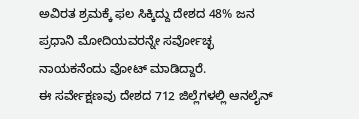ಅವಿರತ ಶ್ರಮಕ್ಕೆ ಫಲ ಸಿಕ್ಕಿದ್ದು ದೇಶದ 48% ಜನ ಪ್ರಧಾನಿ ಮೋದಿಯವರನ್ನೇ ಸರ್ವೋಚ್ಛ ನಾಯಕನೆಂದು ವೋಟ್ ಮಾಡಿದ್ದಾರೆ.
ಈ ಸರ್ವೇಕ್ಷಣವು ದೇಶದ 712 ಜಿಲ್ಲೆಗಳಲ್ಲಿ ಆನಲೈನ್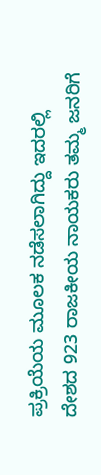ಪ್ರಕ್ರಿಯೆಯ ಮೂಲಕ ನಡೆಸಲಾಗಿದ್ದು ಇದರಲ್ಲಿ ದೇಶದ 923 ರಾಜಕೀಯ ನಾಯಕರು ತಮ್ಮ ಜನರಿಗೆ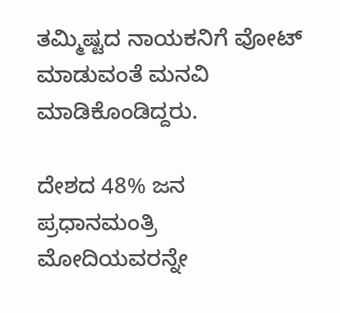ತಮ್ಮಿಷ್ಟದ ನಾಯಕನಿಗೆ ವೋಟ್ ಮಾಡುವಂತೆ ಮನವಿ ಮಾಡಿಕೊಂಡಿದ್ದರು.

ದೇಶದ 48% ಜನ ಪ್ರಧಾನಮಂತ್ರಿ ಮೋದಿಯವರನ್ನೇ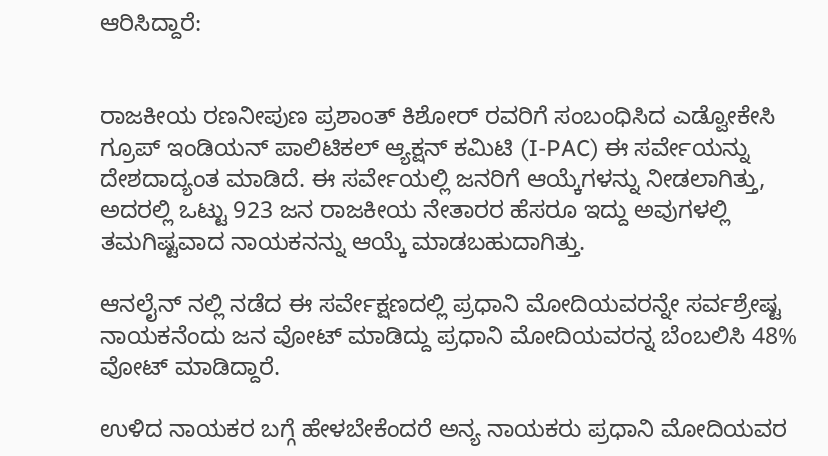ಆರಿಸಿದ್ದಾರೆ:


ರಾಜಕೀಯ ರಣನೀಪುಣ ಪ್ರಶಾಂತ್ ಕಿಶೋರ್ ರವರಿಗೆ ಸಂಬಂಧಿಸಿದ ಎಡ್ವೋಕೇಸಿ ಗ್ರೂಪ್ ಇಂಡಿಯನ್ ಪಾಲಿಟಿಕಲ್ ಆ್ಯಕ್ಷನ್ ಕಮಿಟಿ (I-PAC) ಈ ಸರ್ವೇಯನ್ನು ದೇಶದಾದ್ಯಂತ ಮಾಡಿದೆ. ಈ ಸರ್ವೇಯಲ್ಲಿ ಜನರಿಗೆ ಆಯ್ಕೆಗಳನ್ನು ನೀಡಲಾಗಿತ್ತು, ಅದರಲ್ಲಿ ಒಟ್ಟು 923 ಜನ ರಾಜಕೀಯ ನೇತಾರರ ಹೆಸರೂ ಇದ್ದು ಅವುಗಳಲ್ಲಿ ತಮಗಿಷ್ಟವಾದ ನಾಯಕನನ್ನು ಆಯ್ಕೆ ಮಾಡಬಹುದಾಗಿತ್ತು.

ಆನಲೈನ್ ನಲ್ಲಿ ನಡೆದ ಈ ಸರ್ವೇಕ್ಷಣದಲ್ಲಿ ಪ್ರಧಾನಿ ಮೋದಿಯವರನ್ನೇ ಸರ್ವಶ್ರೇಷ್ಟ ನಾಯಕನೆಂದು ಜನ ವೋಟ್ ಮಾಡಿದ್ದು ಪ್ರಧಾನಿ ಮೋದಿಯವರನ್ನ ಬೆಂಬಲಿಸಿ 48% ವೋಟ್ ಮಾಡಿದ್ದಾರೆ.

ಉಳಿದ ನಾಯಕರ ಬಗ್ಗೆ ಹೇಳಬೇಕೆಂದರೆ ಅನ್ಯ ನಾಯಕರು ಪ್ರಧಾನಿ ಮೋದಿಯವರ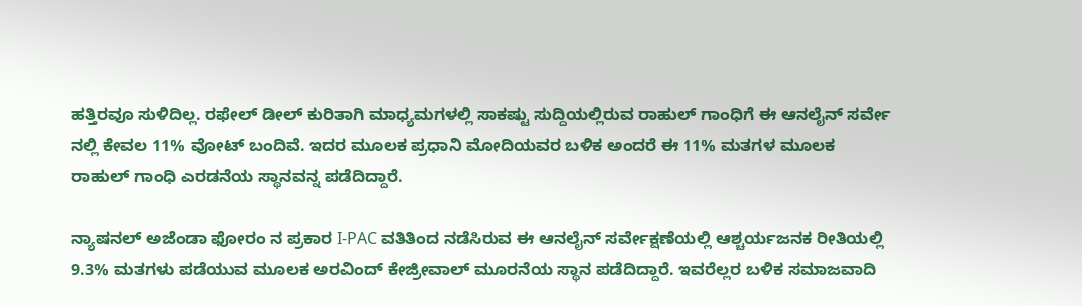ಹತ್ತಿರವೂ ಸುಳಿದಿಲ್ಲ. ರಫೇಲ್ ಡೀಲ್ ಕುರಿತಾಗಿ ಮಾಧ್ಯಮಗಳಲ್ಲಿ ಸಾಕಷ್ಟು ಸುದ್ದಿಯಲ್ಲಿರುವ ರಾಹುಲ್ ಗಾಂಧಿಗೆ ಈ ಆನಲೈನ್ ಸರ್ವೇ ನಲ್ಲಿ ಕೇವಲ 11% ವೋಟ್ ಬಂದಿವೆ. ಇದರ ಮೂಲಕ ಪ್ರಧಾನಿ ಮೋದಿಯವರ ಬಳಿಕ ಅಂದರೆ ಈ 11% ಮತಗಳ ಮೂಲಕ ರಾಹುಲ್ ಗಾಂಧಿ ಎರಡನೆಯ ಸ್ಥಾನವನ್ನ ಪಡೆದಿದ್ದಾರೆ.

ನ್ಯಾಷನಲ್ ಅಜೆಂಡಾ ಫೋರಂ ನ ಪ್ರಕಾರ I-PAC ವತಿತಿಂದ ನಡೆಸಿರುವ ಈ ಆನಲೈನ್ ಸರ್ವೇಕ್ಷಣೆಯಲ್ಲಿ ಆಶ್ಚರ್ಯಜನಕ ರೀತಿಯಲ್ಲಿ 9.3% ಮತಗಳು ಪಡೆಯುವ ಮೂಲಕ‌ ಅರವಿಂದ್ ಕೇಜ್ರೀವಾಲ್ ಮೂರನೆಯ ಸ್ಥಾನ ಪಡೆದಿದ್ದಾರೆ. ಇವರೆಲ್ಲರ ಬಳಿಕ‌ ಸಮಾಜವಾದಿ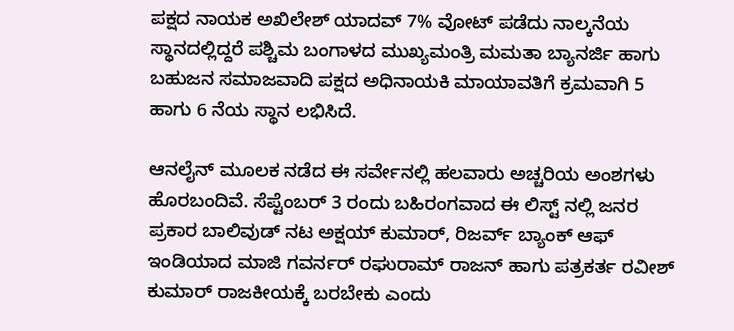ಪಕ್ಷದ ನಾಯಕ ಅಖಿಲೇಶ್ ಯಾದವ್ 7% ವೋಟ್ ಪಡೆದು ನಾಲ್ಕನೆಯ ಸ್ಥಾನದಲ್ಲಿದ್ದರೆ ಪಶ್ಚಿಮ ಬಂಗಾಳದ ಮುಖ್ಯಮಂತ್ರಿ ಮಮತಾ ಬ್ಯಾನರ್ಜಿ ಹಾಗು ಬಹುಜನ ಸಮಾಜವಾದಿ ಪಕ್ಷದ ಅಧಿನಾಯಕಿ ಮಾಯಾವತಿಗೆ ಕ್ರಮವಾಗಿ 5 ಹಾಗು 6 ನೆಯ ಸ್ಥಾನ ಲಭಿಸಿದೆ.

ಆನಲೈನ್ ಮೂಲಕ ನಡೆದ ಈ ಸರ್ವೇನಲ್ಲಿ ಹಲವಾರು ಅಚ್ಚರಿಯ ಅಂಶಗಳು ಹೊರಬಂದಿವೆ. ಸೆಪ್ಟೆಂಬರ್ 3 ರಂದು ಬಹಿರಂಗವಾದ ಈ ಲಿಸ್ಟ್ ನಲ್ಲಿ ಜನರ ಪ್ರಕಾರ ಬಾಲಿವುಡ್ ನಟ ಅಕ್ಷಯ್ ಕುಮಾರ್, ರಿಜರ್ವ್ ಬ್ಯಾಂಕ್ ಆಫ್ ಇಂಡಿಯಾದ ಮಾಜಿ ಗವರ್ನರ್ ರಘುರಾಮ್ ರಾಜನ್ ಹಾಗು ಪತ್ರಕರ್ತ ರವೀಶ್ ಕುಮಾರ್ ರಾಜಕೀಯಕ್ಕೆ ಬರಬೇಕು ಎಂದು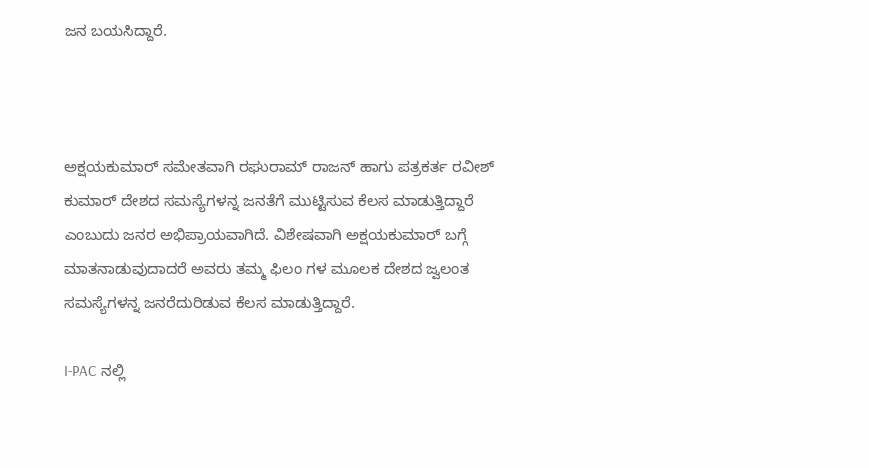ಜನ ಬಯಸಿದ್ದಾರೆ.



ಅಕ್ಷಯಕುಮಾರ್ ಸಮೇತವಾಗಿ ರಘುರಾಮ್ ರಾಜನ್ ಹಾಗು ಪತ್ರಕರ್ತ ರವೀಶ್ ಕುಮಾರ್ ದೇಶದ ಸಮಸ್ಯೆಗಳನ್ನ ಜನತೆಗೆ ಮುಟ್ಟಿಸುವ ಕೆಲಸ ಮಾಡುತ್ತಿದ್ದಾರೆ ಎಂಬುದು ಜನರ ಅಭಿಪ್ರಾಯವಾಗಿದೆ. ವಿಶೇಷವಾಗಿ ಅಕ್ಷಯಕುಮಾರ್ ಬಗ್ಗೆ ಮಾತನಾಡುವುದಾದರೆ ಅವರು ತಮ್ಮ ಫಿಲಂ ಗಳ ಮೂಲಕ ದೇಶದ ಜ್ವಲಂತ ಸಮಸ್ಯೆಗಳನ್ನ ಜನರೆದುರಿಡುವ ಕೆಲಸ ಮಾಡುತ್ತಿದ್ದಾರೆ.

I-PAC ನಲ್ಲಿ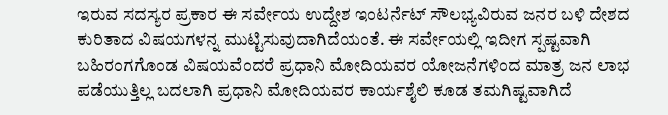ಇರುವ ಸದಸ್ಯರ ಪ್ರಕಾರ ಈ ಸರ್ವೇಯ ಉದ್ದೇಶ ಇಂಟರ್ನೆಟ್ ಸೌಲಭ್ಯವಿರುವ ಜನರ ಬಳಿ ದೇಶದ ಕುರಿತಾದ ವಿಷಯಗಳನ್ನ ಮುಟ್ಟಿಸುವುದಾಗಿದೆಯಂತೆ. ಈ ಸರ್ವೇಯಲ್ಲಿ ಇದೀಗ ಸ್ಪಷ್ಟವಾಗಿ ಬಹಿರಂಗಗೊಂಡ ವಿಷಯವೆಂದರೆ ಪ್ರಧಾನಿ ಮೋದಿಯವರ ಯೋಜನೆಗಳಿಂದ ಮಾತ್ರ ಜನ ಲಾಭ ಪಡೆಯುತ್ತಿಲ್ಲ ಬದಲಾಗಿ ಪ್ರಧಾನಿ ಮೋದಿಯವರ ಕಾರ್ಯಶೈಲಿ ಕೂಡ ತಮಗಿಷ್ಟವಾಗಿದೆ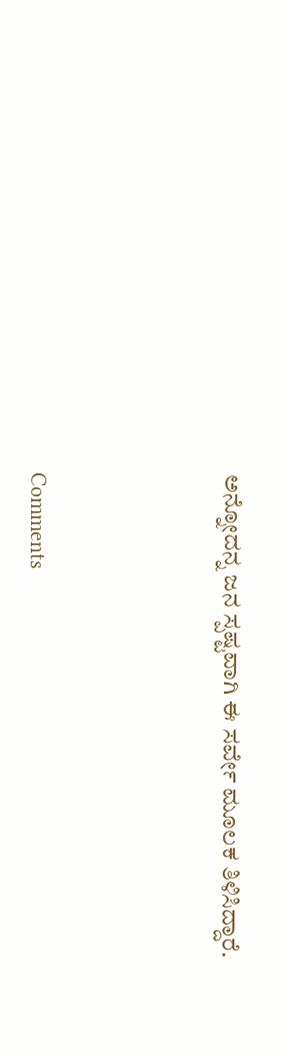ಅನ್ನೋದನ್ನ ಜನ ಸ್ಪಷ್ಟವಾಗಿ ಈ ಸರ್ವೇ ಮೂಲಕ ತಿಳಿಸಿದ್ದಾರೆ.





Comments